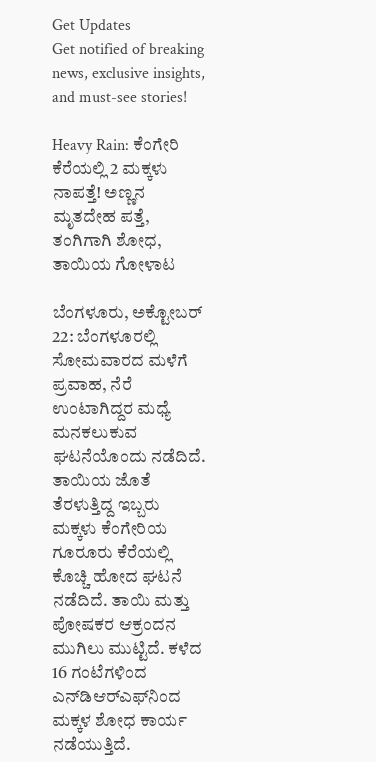Get Updates
Get notified of breaking news, exclusive insights, and must-see stories!

Heavy Rain: ಕೆಂಗೇರಿ ಕೆರೆಯಲ್ಲಿ 2 ಮಕ್ಕಳು ನಾಪತ್ತೆ! ಅಣ್ಣನ ಮೃತದೇಹ ಪತ್ತೆ, ತಂಗಿಗಾಗಿ ಶೋಧ, ತಾಯಿಯ ಗೋಳಾಟ

ಬೆಂಗಳೂರು, ಅಕ್ಟೋಬರ್ 22: ಬೆಂಗಳೂರಲ್ಲಿ ಸೋಮವಾರದ ಮಳೆಗೆ ಪ್ರವಾಹ, ನೆರೆ ಉಂಟಾಗಿದ್ದರ ಮಧ್ಯೆ ಮನಕಲುಕುವ ಘಟನೆಯೊಂದು ನಡೆದಿದೆ. ತಾಯಿಯ ಜೊತೆ ತೆರಳುತ್ತಿದ್ದ ಇಬ್ಬರು ಮಕ್ಕಳು ಕೆಂಗೇರಿಯ ಗೂರೂರು ಕೆರೆಯಲ್ಲಿ ಕೊಚ್ಚಿ ಹೋದ ಘಟನೆ ನಡೆದಿದೆ. ತಾಯಿ ಮತ್ತು ಪೋಷಕರ ಆಕ್ರಂದನ ಮುಗಿಲು ಮುಟ್ಟಿದೆ. ಕಳೆದ 16 ಗಂಟೆಗಳಿಂದ ಎನ್‌ಡಿಆರ್‌ಎಫ್‌ನಿಂದ ಮಕ್ಕಳ ಶೋಧ ಕಾರ್ಯ ನಡೆಯುತ್ತಿದೆ.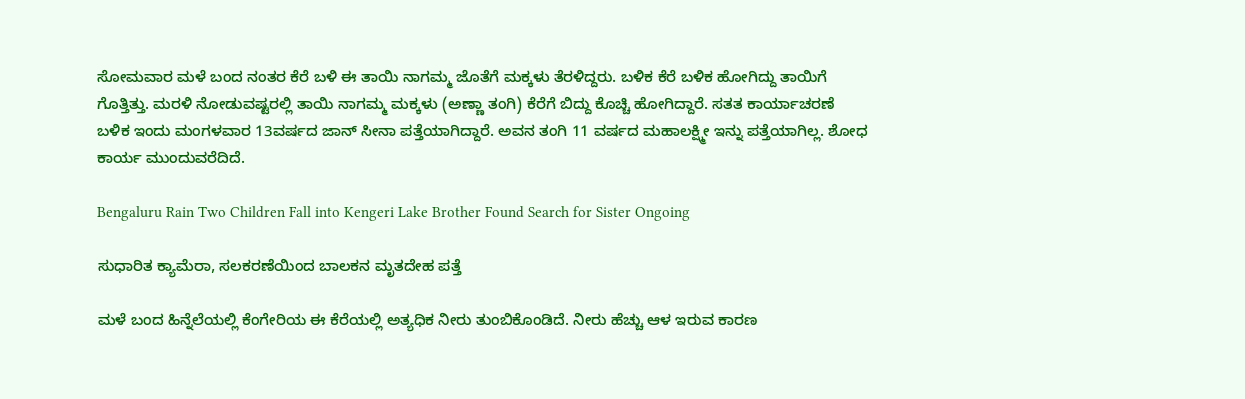ಸೋಮವಾರ ಮಳೆ ಬಂದ ನಂತರ ಕೆರೆ ಬಳಿ ಈ ತಾಯಿ ನಾಗಮ್ಮ ಜೊತೆಗೆ ಮಕ್ಕಳು ತೆರಳಿದ್ದರು. ಬಳಿಕ ಕೆರೆ ಬಳಿಕ ಹೋಗಿದ್ದು ತಾಯಿಗೆ ಗೊತ್ತಿತ್ತು. ಮರಳಿ ನೋಡುವಷ್ಟರಲ್ಲಿ ತಾಯಿ ನಾಗಮ್ಮ ಮಕ್ಕಳು (ಅಣ್ಣಾ ತಂಗಿ) ಕೆರೆಗೆ ಬಿದ್ದು ಕೊಚ್ಚಿ ಹೋಗಿದ್ದಾರೆ. ಸತತ ಕಾರ್ಯಾಚರಣೆ ಬಳಿಕ ಇಂದು ಮಂಗಳವಾರ 13ವರ್ಷದ ಜಾನ್ ಸೀನಾ ಪತ್ತೆಯಾಗಿದ್ದಾರೆ. ಅವನ ತಂಗಿ 11 ವರ್ಷದ ಮಹಾಲಕ್ಷ್ಮೀ ಇನ್ನು ಪತ್ತೆಯಾಗಿಲ್ಲ. ಶೋಧ ಕಾರ್ಯ ಮುಂದುವರೆದಿದೆ.

Bengaluru Rain Two Children Fall into Kengeri Lake Brother Found Search for Sister Ongoing

ಸುಧಾರಿತ ಕ್ಯಾಮೆರಾ, ಸಲಕರಣೆಯಿಂದ ಬಾಲಕನ ಮೃತದೇಹ ಪತ್ತೆ

ಮಳೆ ಬಂದ ಹಿನ್ನೆಲೆಯಲ್ಲಿ ಕೆಂಗೇರಿಯ ಈ ಕೆರೆಯಲ್ಲಿ ಅತ್ಯಧಿಕ ನೀರು ತುಂಬಿಕೊಂಡಿದೆ. ನೀರು ಹೆಚ್ಚು ಆಳ ಇರುವ ಕಾರಣ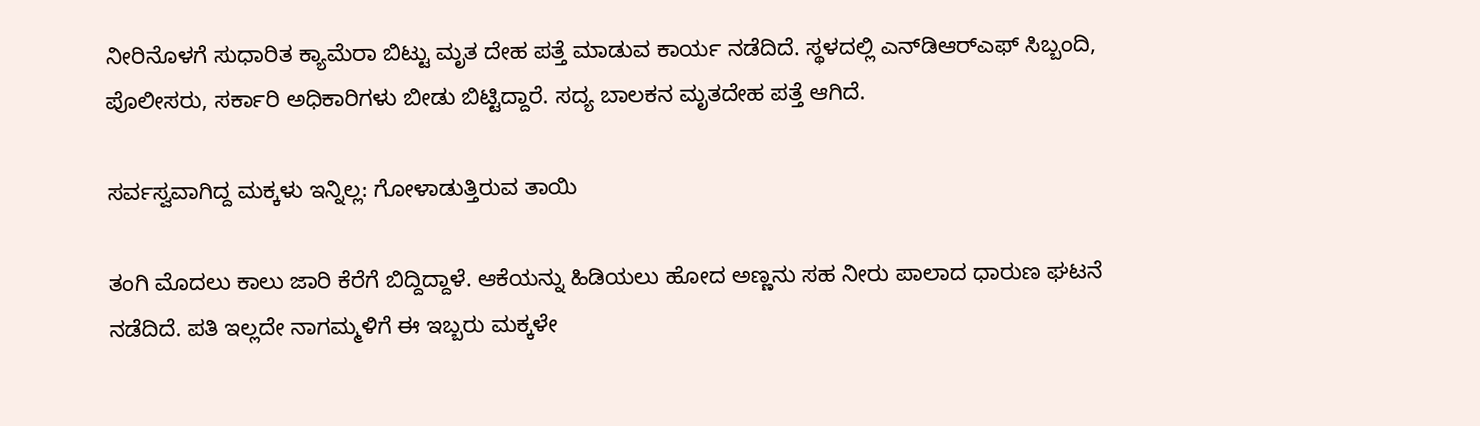ನೀರಿನೊಳಗೆ ಸುಧಾರಿತ ಕ್ಯಾಮೆರಾ ಬಿಟ್ಟು ಮೃತ ದೇಹ ಪತ್ತೆ ಮಾಡುವ ಕಾರ್ಯ ನಡೆದಿದೆ. ಸ್ಥಳದಲ್ಲಿ ಎನ್‌ಡಿಆರ್‌ಎಫ್ ಸಿಬ್ಬಂದಿ, ಪೊಲೀಸರು, ಸರ್ಕಾರಿ ಅಧಿಕಾರಿಗಳು ಬೀಡು ಬಿಟ್ಟಿದ್ದಾರೆ. ಸದ್ಯ ಬಾಲಕನ ಮೃತದೇಹ ಪತ್ತೆ ಆಗಿದೆ.

ಸರ್ವಸ್ವವಾಗಿದ್ದ ಮಕ್ಕಳು ಇನ್ನಿಲ್ಲ: ಗೋಳಾಡುತ್ತಿರುವ ತಾಯಿ

ತಂಗಿ ಮೊದಲು ಕಾಲು ಜಾರಿ ಕೆರೆಗೆ ಬಿದ್ದಿದ್ದಾಳೆ. ಆಕೆಯನ್ನು ಹಿಡಿಯಲು ಹೋದ ಅಣ್ಣನು ಸಹ ನೀರು ಪಾಲಾದ ಧಾರುಣ ಘಟನೆ ನಡೆದಿದೆ. ಪತಿ ಇಲ್ಲದೇ ನಾಗಮ್ಮಳಿಗೆ ಈ ಇಬ್ಬರು ಮಕ್ಕಳೇ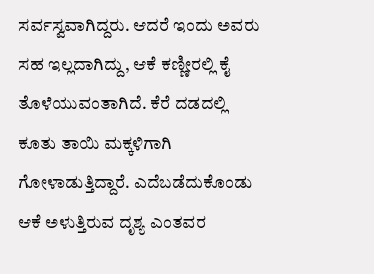ಸರ್ವಸ್ವವಾಗಿದ್ದರು. ಆದರೆ ಇಂದು ಅವರು ಸಹ ಇಲ್ಲದಾಗಿದ್ದು, ಆಕೆ ಕಣ್ಣೀರಲ್ಲಿ ಕೈ ತೊಳೆಯುವಂತಾಗಿದೆ. ಕೆರೆ ದಡದಲ್ಲಿ ಕೂತು ತಾಯಿ ಮಕ್ಕಳಿಗಾಗಿ ಗೋಳಾಡುತ್ತಿದ್ದಾರೆ. ಎದೆಬಡೆದುಕೊಂಡು ಆಕೆ ಅಳುತ್ತಿರುವ ದೃಶ್ಯ ಎಂತವರ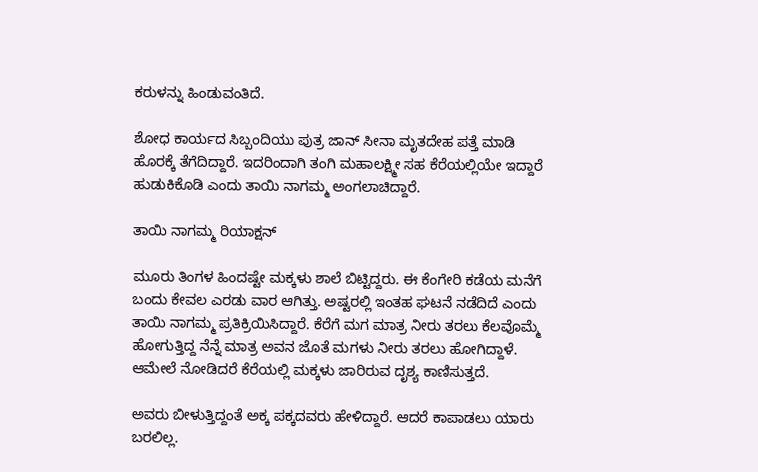ಕರುಳನ್ನು ಹಿಂಡುವಂತಿದೆ.

ಶೋಧ ಕಾರ್ಯದ ಸಿಬ್ಬಂದಿಯು ಪುತ್ರ ಜಾನ್‌ ಸೀನಾ ಮೃತದೇಹ ಪತ್ತೆ ಮಾಡಿ ಹೊರಕ್ಕೆ ತೆಗೆದಿದ್ದಾರೆ. ಇದರಿಂದಾಗಿ ತಂಗಿ ಮಹಾಲಕ್ಷ್ಮೀ ಸಹ ಕೆರೆಯಲ್ಲಿಯೇ ಇದ್ದಾರೆ ಹುಡುಕಿಕೊಡಿ ಎಂದು ತಾಯಿ ನಾಗಮ್ಮ ಅಂಗಲಾಚಿದ್ದಾರೆ.

ತಾಯಿ ನಾಗಮ್ಮ ರಿಯಾಕ್ಷನ್

ಮೂರು ತಿಂಗಳ ಹಿಂದಷ್ಟೇ ಮಕ್ಕಳು ಶಾಲೆ ಬಿಟ್ಟಿದ್ದರು. ಈ ಕೆಂಗೇರಿ ಕಡೆಯ ಮನೆಗೆ ಬಂದು ಕೇವಲ ಎರಡು ವಾರ ಆಗಿತ್ತು. ಅಷ್ಟರಲ್ಲಿ ಇಂತಹ ಘಟನೆ ನಡೆದಿದೆ ಎಂದು ತಾಯಿ ನಾಗಮ್ಮ ಪ್ರತಿಕ್ರಿಯಿಸಿದ್ದಾರೆ. ಕೆರೆಗೆ ಮಗ ಮಾತ್ರ ನೀರು ತರಲು ಕೆಲವೊಮ್ಮೆ ಹೋಗುತ್ತಿದ್ದ ನೆನ್ನೆ ಮಾತ್ರ ಅವನ ಜೊತೆ ಮಗಳು ನೀರು ತರಲು ಹೋಗಿದ್ದಾಳೆ. ಆಮೇಲೆ ನೋಡಿದರೆ ಕೆರೆಯಲ್ಲಿ ಮಕ್ಕಳು ಜಾರಿರುವ ದೃಶ್ಯ ಕಾಣಿಸುತ್ತದೆ.

ಅವರು ಬೀಳುತ್ತಿದ್ದಂತೆ ಅಕ್ಕ ಪಕ್ಕದವರು ಹೇಳಿದ್ದಾರೆ. ಆದರೆ ಕಾಪಾಡಲು ಯಾರು ಬರಲಿಲ್ಲ.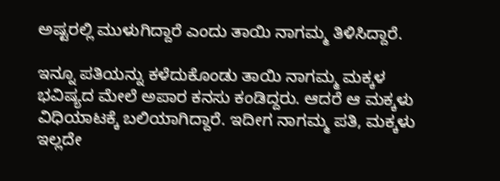ಅಷ್ಟರಲ್ಲಿ ಮುಳುಗಿದ್ದಾರೆ ಎಂದು ತಾಯಿ ನಾಗಮ್ಮ ತಿಳಿಸಿದ್ದಾರೆ.

ಇನ್ನೂ ಪತಿಯನ್ನು ಕಳೆದುಕೊಂಡು ತಾಯಿ ನಾಗಮ್ಮ ಮಕ್ಕಳ ಭವಿಷ್ಯದ ಮೇಲೆ ಅಪಾರ ಕನಸು ಕಂಡಿದ್ದರು. ಆದರೆ ಆ ಮಕ್ಕಳು ವಿಧಿಯಾಟಕ್ಕೆ ಬಲಿಯಾಗಿದ್ದಾರೆ. ಇದೀಗ ನಾಗಮ್ಮ ಪತಿ, ಮಕ್ಕಳು ಇಲ್ಲದೇ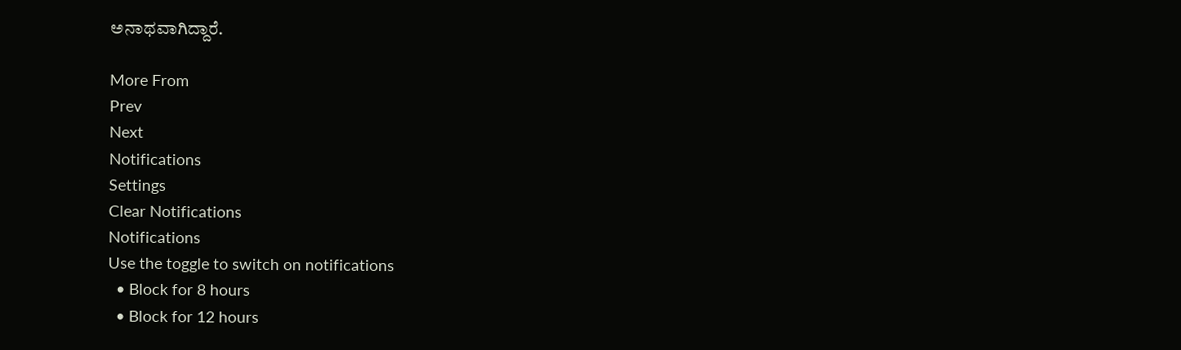ಅನಾಥವಾಗಿದ್ದಾರೆ.

More From
Prev
Next
Notifications
Settings
Clear Notifications
Notifications
Use the toggle to switch on notifications
  • Block for 8 hours
  • Block for 12 hours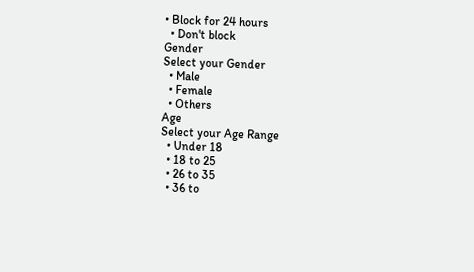• Block for 24 hours
  • Don't block
Gender
Select your Gender
  • Male
  • Female
  • Others
Age
Select your Age Range
  • Under 18
  • 18 to 25
  • 26 to 35
  • 36 to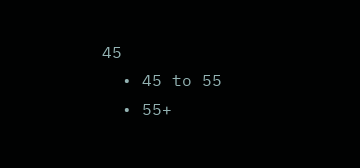45
  • 45 to 55
  • 55+